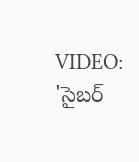VIDEO: 'సైబర్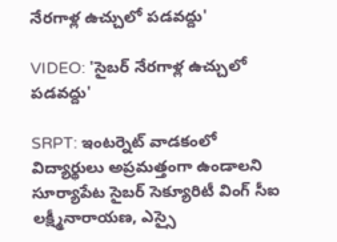నేరగాళ్ల ఉచ్చులో పడవద్దు'

VIDEO: 'సైబర్ నేరగాళ్ల ఉచ్చులో పడవద్దు'

SRPT: ఇంటర్నెట్ వాడకంలో విద్యార్థులు అప్రమత్తంగా ఉండాలని సూర్యాపేట సైబర్ సెక్యూరిటీ వింగ్ సీఐ లక్ష్మీనారాయణ, ఎస్సై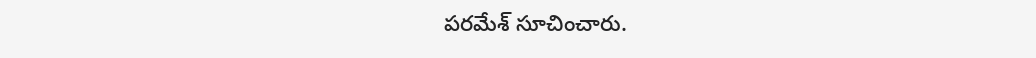పరమేశ్ సూచించారు.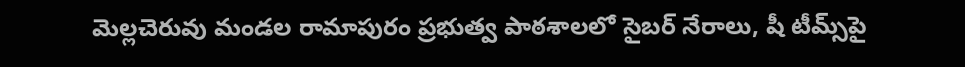మెల్లచెరువు మండల రామాపురం ప్రభుత్వ పాఠశాలలో సైబర్ నేరాలు, షీ టీమ్స్‌పై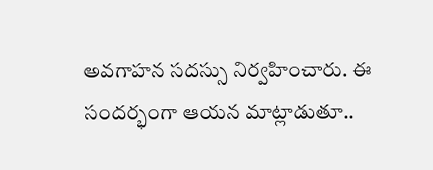అవగాహన సదస్సు నిర్వహించారు. ఈ సందర్భంగా ఆయన మాట్లాడుతూ..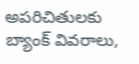అపరిచితులకు బ్యాంక్ వివరాలు,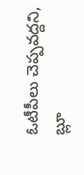ఓటీపీలు చెప్పవద్దని, బ్లూ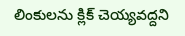లింకులను క్లిక్ చెయ్యవద్దని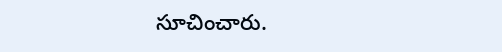సూచించారు.